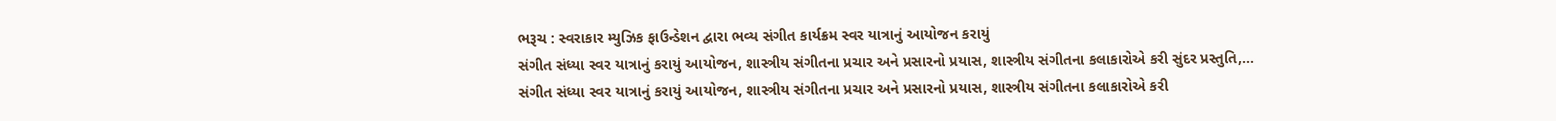ભરૂચ : સ્વરાકાર મ્યુઝિક ફાઉન્ડેશન દ્વારા ભવ્ય સંગીત કાર્યક્રમ સ્વર યાત્રાનું આયોજન કરાયું
સંગીત સંધ્યા સ્વર યાત્રાનું કરાયું આયોજન, શાસ્ત્રીય સંગીતના પ્રચાર અને પ્રસારનો પ્રયાસ, શાસ્ત્રીય સંગીતના કલાકારોએ કરી સુંદર પ્રસ્તુતિ,…
સંગીત સંધ્યા સ્વર યાત્રાનું કરાયું આયોજન, શાસ્ત્રીય સંગીતના પ્રચાર અને પ્રસારનો પ્રયાસ, શાસ્ત્રીય સંગીતના કલાકારોએ કરી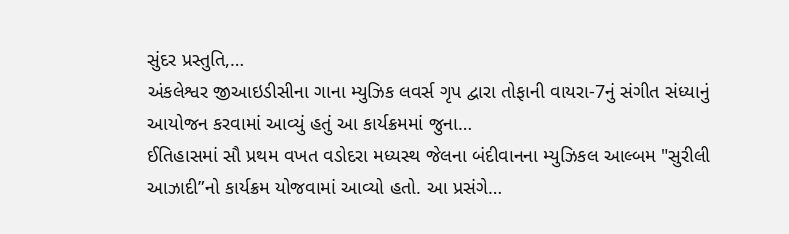સુંદર પ્રસ્તુતિ,…
અંકલેશ્વર જીઆઇડીસીના ગાના મ્યુઝિક લવર્સ ગૃપ દ્વારા તોફાની વાયરા-7નું સંગીત સંધ્યાનું આયોજન કરવામાં આવ્યું હતું આ કાર્યક્રમમાં જુના…
ઈતિહાસમાં સૌ પ્રથમ વખત વડોદરા મધ્યસ્થ જેલના બંદીવાનના મ્યુઝિકલ આલ્બમ "સુરીલી આઝાદી”નો કાર્યક્રમ યોજવામાં આવ્યો હતો. આ પ્રસંગે…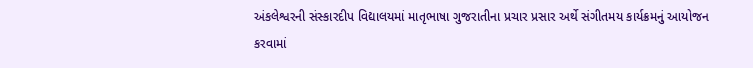અંકલેશ્વરની સંસ્કારદીપ વિદ્યાલયમાં માતૃભાષા ગુજરાતીના પ્રચાર પ્રસાર અર્થે સંગીતમય કાર્યક્રમનું આયોજન કરવામાં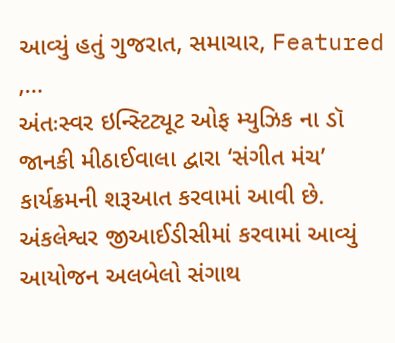આવ્યું હતું ગુજરાત, સમાચાર, Featured ,…
અંતઃસ્વર ઇન્સ્ટિટ્યૂટ ઓફ મ્યુઝિક ના ડૉ જાનકી મીઠાઈવાલા દ્વારા ‘સંગીત મંચ’ કાર્યક્રમની શરૂઆત કરવામાં આવી છે.
અંકલેશ્વર જીઆઈડીસીમાં કરવામાં આવ્યું આયોજન અલબેલો સંગાથ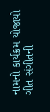નામનો કાર્યક્રમ યોજાયો ગીત સંગીતની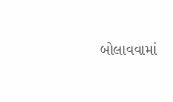બોલાવવામાં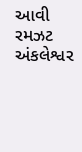આવી રમઝટ અંકલેશ્વર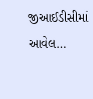જીઆઈડીસીમાં આવેલ…